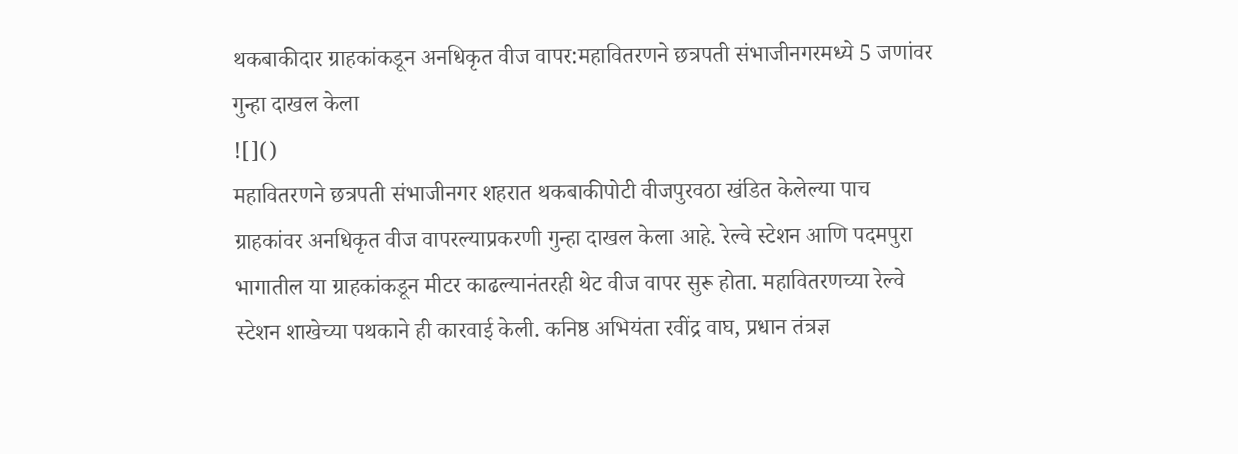थकबाकीदार ग्राहकांकडून अनधिकृत वीज वापर:महावितरणने छत्रपती संभाजीनगरमध्ये 5 जणांवर गुन्हा दाखल केला
![]()
महावितरणने छत्रपती संभाजीनगर शहरात थकबाकीपोटी वीजपुरवठा खंडित केलेल्या पाच ग्राहकांवर अनधिकृत वीज वापरल्याप्रकरणी गुन्हा दाखल केला आहे. रेल्वे स्टेशन आणि पदमपुरा भागातील या ग्राहकांकडून मीटर काढल्यानंतरही थेट वीज वापर सुरू होता. महावितरणच्या रेल्वे स्टेशन शाखेच्या पथकाने ही कारवाई केली. कनिष्ठ अभियंता रवींद्र वाघ, प्रधान तंत्रज्ञ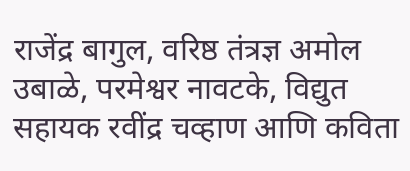राजेंद्र बागुल, वरिष्ठ तंत्रज्ञ अमोल उबाळे, परमेश्वर नावटके, विद्युत सहायक रवींद्र चव्हाण आणि कविता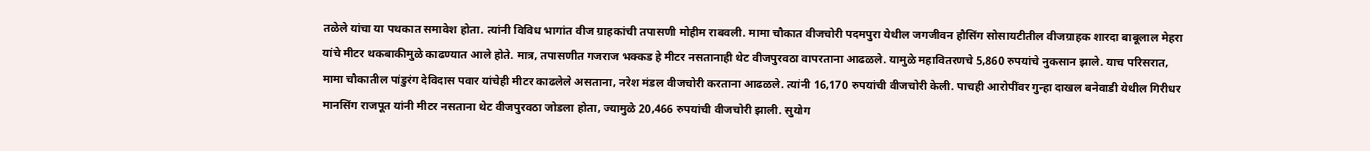तळेले यांचा या पथकात समावेश होता. त्यांनी विविध भागांत वीज ग्राहकांची तपासणी मोहीम राबवली. मामा चौकात वीजचोरी पदमपुरा येथील जगजीवन हौसिंग सोसायटीतील वीजग्राहक शारदा बाबूलाल मेहरा यांचे मीटर थकबाकीमुळे काढण्यात आले होते. मात्र, तपासणीत गजराज भक्कड हे मीटर नसतानाही थेट वीजपुरवठा वापरताना आढळले. यामुळे महावितरणचे 5,860 रुपयांचे नुकसान झाले. याच परिसरात, मामा चौकातील पांडुरंग देविदास पवार यांचेही मीटर काढलेले असताना, नरेश मंडल वीजचोरी करताना आढळले. त्यांनी 16,170 रुपयांची वीजचोरी केली. पाचही आरोपींवर गुन्हा दाखल बनेवाडी येथील गिरीधर मानसिंग राजपूत यांनी मीटर नसताना थेट वीजपुरवठा जोडला होता, ज्यामुळे 20,466 रुपयांची वीजचोरी झाली. सुयोग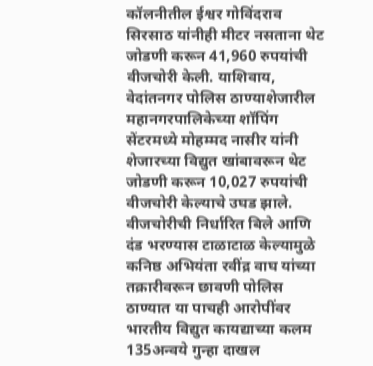कॉलनीतील ईश्वर गोविंदराव सिरसाठ यांनीही मीटर नसताना थेट जोडणी करून 41,960 रुपयांची वीजचोरी केली. याशिवाय, वेदांतनगर पोलिस ठाण्याशेजारील महानगरपालिकेच्या शॉपिंग सेंटरमध्ये मोहम्मद नासीर यांनी शेजारच्या विद्युत खांबावरून थेट जोडणी करून 10,027 रुपयांची वीजचोरी केल्याचे उघड झाले. वीजचोरीची निर्धारित बिले आणि दंड भरण्यास टाळाटाळ केल्यामुळे कनिष्ठ अभियंता रवींद्र वाघ यांच्या तक्रारीवरून छावणी पोलिस ठाण्यात या पाचही आरोपींवर भारतीय विद्युत कायद्याच्या कलम 135अन्वये गुन्हा दाखल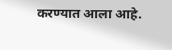करण्यात आला आहे.